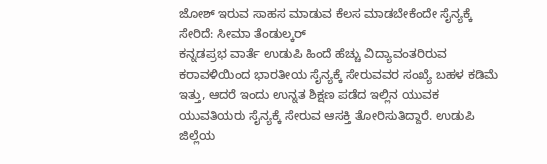ಜೋಶ್ ಇರುವ ಸಾಹಸ ಮಾಡುವ ಕೆಲಸ ಮಾಡಬೇಕೆಂದೇ ಸೈನ್ಯಕ್ಕೆ ಸೇರಿದೆ: ಸೀಮಾ ತೆಂಡುಲ್ಕರ್
ಕನ್ನಡಪ್ರಭ ವಾರ್ತೆ ಉಡುಪಿ ಹಿಂದೆ ಹೆಚ್ಚು ವಿದ್ಯಾವಂತರಿರುವ ಕರಾವಳಿಯಿಂದ ಭಾರತೀಯ ಸೈನ್ಯಕ್ಕೆ ಸೇರುವವರ ಸಂಖ್ಯೆ ಬಹಳ ಕಡಿಮೆ ಇತ್ತು, ಆದರೆ ಇಂದು ಉನ್ನತ ಶಿಕ್ಷಣ ಪಡೆದ ಇಲ್ಲಿನ ಯುವಕ ಯುವತಿಯರು ಸೈನ್ಯಕ್ಕೆ ಸೇರುವ ಆಸಕ್ತಿ ತೋರಿಸುತಿದ್ದಾರೆ. ಉಡುಪಿ ಜಿಲ್ಲೆಯ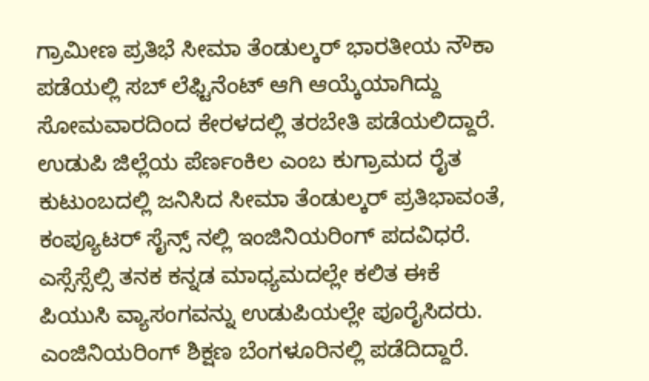ಗ್ರಾಮೀಣ ಪ್ರತಿಭೆ ಸೀಮಾ ತೆಂಡುಲ್ಕರ್ ಭಾರತೀಯ ನೌಕಾ ಪಡೆಯಲ್ಲಿ ಸಬ್ ಲೆಫ್ಟಿನೆಂಟ್ ಆಗಿ ಆಯ್ಕೆಯಾಗಿದ್ದು ಸೋಮವಾರದಿಂದ ಕೇರಳದಲ್ಲಿ ತರಬೇತಿ ಪಡೆಯಲಿದ್ದಾರೆ.
ಉಡುಪಿ ಜಿಲ್ಲೆಯ ಪೆರ್ಣಂಕಿಲ ಎಂಬ ಕುಗ್ರಾಮದ ರೈತ ಕುಟುಂಬದಲ್ಲಿ ಜನಿಸಿದ ಸೀಮಾ ತೆಂಡುಲ್ಕರ್ ಪ್ರತಿಭಾವಂತೆ, ಕಂಪ್ಯೂಟರ್ ಸೈನ್ಸ್ ನಲ್ಲಿ ಇಂಜಿನಿಯರಿಂಗ್ ಪದವಿಧರೆ. ಎಸ್ಸೆಸ್ಸೆಲ್ಸಿ ತನಕ ಕನ್ನಡ ಮಾಧ್ಯಮದಲ್ಲೇ ಕಲಿತ ಈಕೆ ಪಿಯುಸಿ ವ್ಯಾಸಂಗವನ್ನು ಉಡುಪಿಯಲ್ಲೇ ಪೂರೈಸಿದರು. ಎಂಜಿನಿಯರಿಂಗ್ ಶಿಕ್ಷಣ ಬೆಂಗಳೂರಿನಲ್ಲಿ ಪಡೆದಿದ್ದಾರೆ.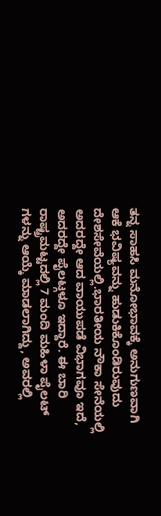ತನ್ನ ಸಾಹಸಿ ಮನೋಭಾವಕ್ಕೆ ಅನುಗುಣವಾಗಿ ಆಕೆ ಭವಿಷ್ಯವನ್ನು ಹುಡುಕಿಕೊಂಡಿರುವುದು ದೇಶಸೇವೆಯಲ್ಲಿ.ಭಾರತೀಯ ನೌಕಾ ಸೇನೆಯಲ್ಲಿ ಅದರದ್ದೇ ಆದ ವಾಯುಪಡೆ ವಿಭಾಗವೂ ಇದೆ, ಅದರದ್ದೇ ಪೈಲಟ್ಗಳೂ ಇದ್ದಾರೆ. ಈ ಬಾರಿ ರಾಷ್ಟ್ರಮಟ್ಟದಲ್ಲಿ 7 ಮಂದಿ ಮಹಿಳಾ ಪೈಲಟ್ ಗಳನ್ನು ಆಯ್ಕೆ ಮಾಡಲಾಗಿದ್ದು, ಅವರಲ್ಲಿ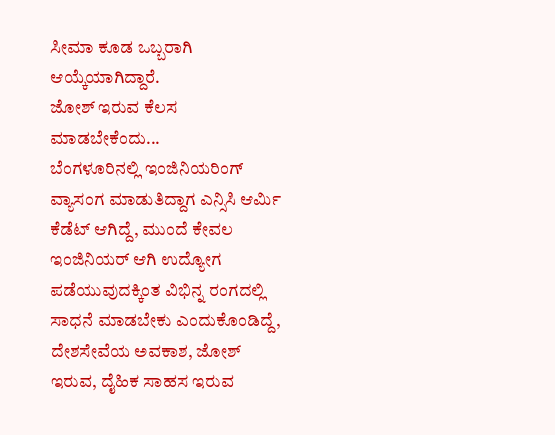ಸೀಮಾ ಕೂಡ ಒಬ್ಬರಾಗಿ ಆಯ್ಕೆಯಾಗಿದ್ದಾರೆ.
ಜೋಶ್ ಇರುವ ಕೆಲಸ ಮಾಡಬೇಕೆಂದು...
ಬೆಂಗಳೂರಿನಲ್ಲಿ ಇಂಜಿನಿಯರಿಂಗ್ ವ್ಯಾಸಂಗ ಮಾಡುತಿದ್ದಾಗ ಎನ್ಸಿಸಿ ಆರ್ಮಿ ಕೆಡೆಟ್ ಆಗಿದ್ದೆ, ಮುಂದೆ ಕೇವಲ ಇಂಜಿನಿಯರ್ ಆಗಿ ಉದ್ಯೋಗ ಪಡೆಯುವುದಕ್ಕಿಂತ ವಿಭಿನ್ನ ರಂಗದಲ್ಲಿ ಸಾಧನೆ ಮಾಡಬೇಕು ಎಂದುಕೊಂಡಿದ್ದೆ, ದೇಶಸೇವೆಯ ಅವಕಾಶ, ಜೋಶ್ ಇರುವ, ದೈಹಿಕ ಸಾಹಸ ಇರುವ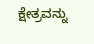ಕ್ಷೇತ್ರವನ್ನು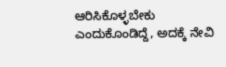ಆರಿಸಿಕೊಳ್ಳಬೇಕು ಎಂದುಕೊಂಡಿದ್ದೆ, ಅದಕ್ಕೆ ನೇವಿ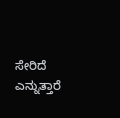ಸೇರಿದೆ ಎನ್ನುತ್ತಾರೆ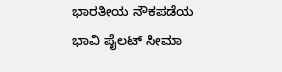ಭಾರತೀಯ ನೌಕಪಡೆಯ ಭಾವಿ ಪೈಲಟ್ ಸೀಮಾ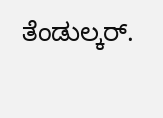ತೆಂಡುಲ್ಕರ್.